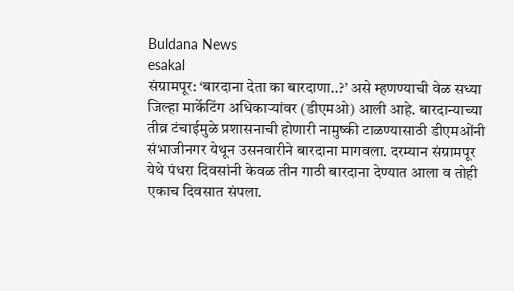Buldana News
esakal
संग्रामपूर: ‘बारदाना देता का बारदाणा..?’ असे म्हणण्याची वेळ सध्या जिल्हा मार्केटिंग अधिकाऱ्यांवर (डीएमओ) आली आहे. बारदान्याच्या तीव्र टंचाईमुळे प्रशासनाची होणारी नामुष्की टाळण्यासाठी डीएमओंनी संभाजीनगर येथून उसनवारीने बारदाना मागवला. दरम्यान संग्रामपूर येथे पंधरा दिवसांनी केवळ तीन गाठी बारदाना देण्यात आला व तोही एकाच दिवसात संपला.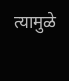त्यामुळे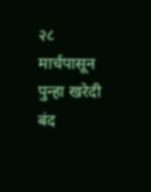२८ मार्चपासून पुन्हा खरेदी बंद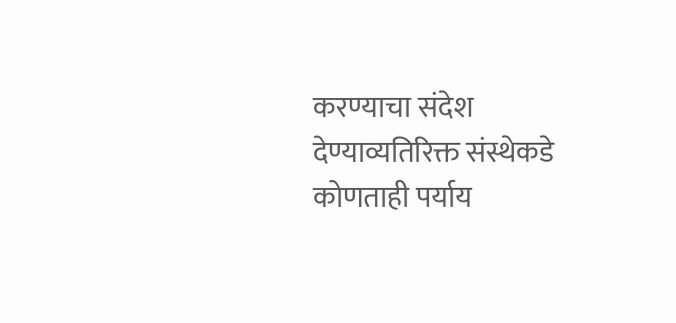करण्याचा संदेश देण्याव्यतिरिक्त संस्थेकडे कोणताही पर्याय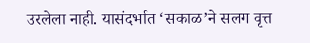उरलेला नाही. यासंदर्भात ‘सकाळ’ने सलग वृत्त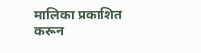मालिका प्रकाशित करून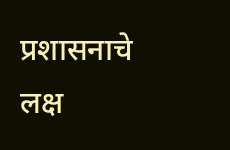प्रशासनाचे लक्ष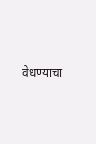वेधण्याचा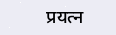प्रयत्न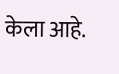केला आहे.